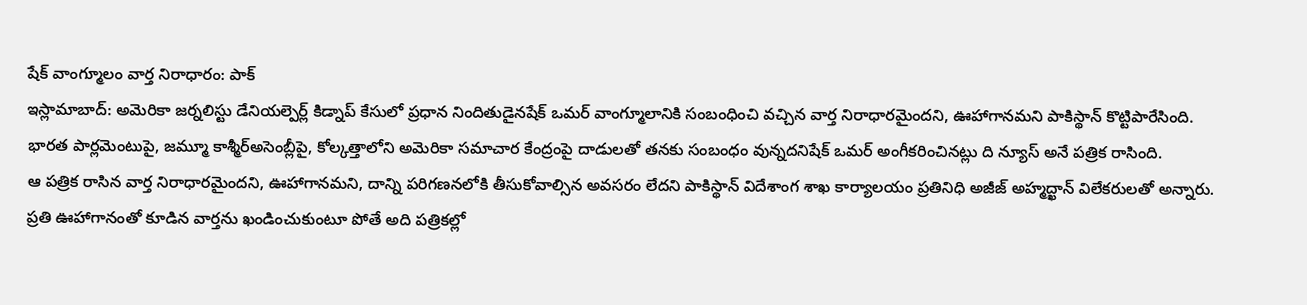షేక్ వాంగ్మూలం వార్త నిరాధారం: పాక్
ఇస్లామాబాద్: అమెరికా జర్నలిస్టు డేనియల్పెర్ల్ కిడ్నాప్ కేసులో ప్రధాన నిందితుడైనషేక్ ఒమర్ వాంగ్మూలానికి సంబంధించి వచ్చిన వార్త నిరాధారమైందని, ఊహాగానమని పాకిస్థాన్ కొట్టిపారేసింది. భారత పార్లమెంటుపై, జమ్మూ కాశ్మీర్అసెంబ్లీపై, కోల్కత్తాలోని అమెరికా సమాచార కేంద్రంపై దాడులతో తనకు సంబంధం వున్నదనిషేక్ ఒమర్ అంగీకరించినట్లు ది న్యూస్ అనే పత్రిక రాసింది.
ఆ పత్రిక రాసిన వార్త నిరాధారమైందని, ఊహాగానమని, దాన్ని పరిగణనలోకి తీసుకోవాల్సిన అవసరం లేదని పాకిస్థాన్ విదేశాంగ శాఖ కార్యాలయం ప్రతినిధి అజీజ్ అహ్మద్ఖాన్ విలేకరులతో అన్నారు.
ప్రతి ఊహాగానంతో కూడిన వార్తను ఖండించుకుంటూ పోతే అది పత్రికల్లో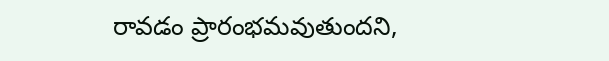రావడం ప్రారంభమవుతుందని,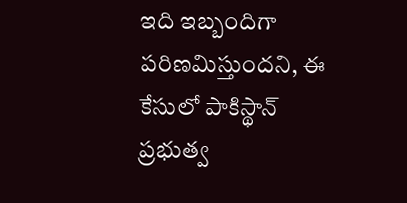ఇది ఇబ్బందిగా పరిణమిస్తుందని, ఈ కేసులో పాకిస్థాన్ ప్రభుత్వ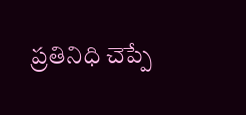ప్రతినిధి చెప్పే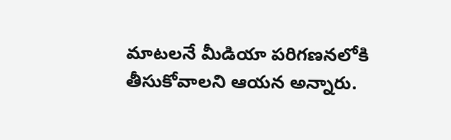మాటలనే మీడియా పరిగణనలోకి తీసుకోవాలని ఆయన అన్నారు.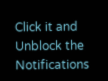Click it and Unblock the Notifications